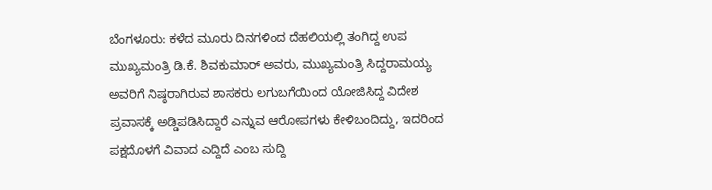ಬೆಂಗಳೂರು: ಕಳೆದ ಮೂರು ದಿನಗಳಿಂದ ದೆಹಲಿಯಲ್ಲಿ ತಂಗಿದ್ದ ಉಪ ಮುಖ್ಯಮಂತ್ರಿ ಡಿ.ಕೆ. ಶಿವಕುಮಾರ್ ಅವರು, ಮುಖ್ಯಮಂತ್ರಿ ಸಿದ್ದರಾಮಯ್ಯ ಅವರಿಗೆ ನಿಷ್ಠರಾಗಿರುವ ಶಾಸಕರು ಲಗುಬಗೆಯಿಂದ ಯೋಜಿಸಿದ್ದ ವಿದೇಶ ಪ್ರವಾಸಕ್ಕೆ ಅಡ್ಡಿಪಡಿಸಿದ್ದಾರೆ ಎನ್ನುವ ಆರೋಪಗಳು ಕೇಳಿಬಂದಿದ್ದು, ಇದರಿಂದ ಪಕ್ಷದೊಳಗೆ ವಿವಾದ ಎದ್ದಿದೆ ಎಂಬ ಸುದ್ದಿ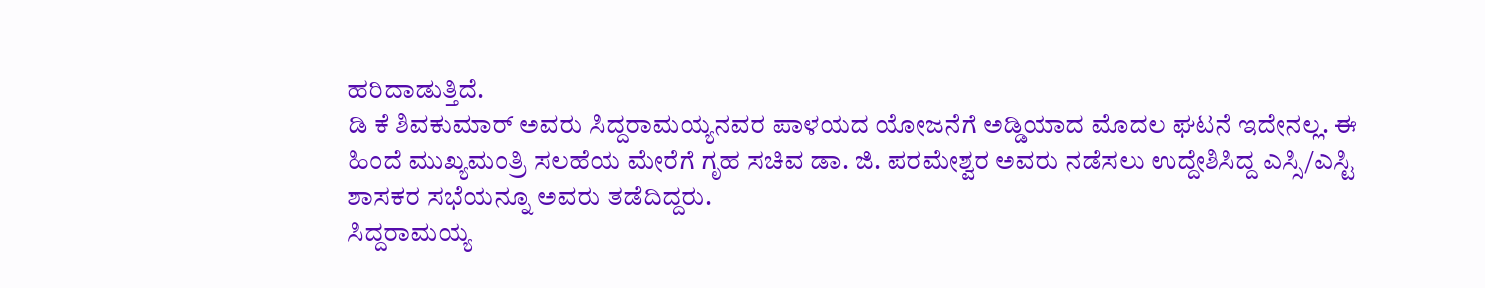ಹರಿದಾಡುತ್ತಿದೆ.
ಡಿ ಕೆ ಶಿವಕುಮಾರ್ ಅವರು ಸಿದ್ದರಾಮಯ್ಯನವರ ಪಾಳಯದ ಯೋಜನೆಗೆ ಅಡ್ಡಿಯಾದ ಮೊದಲ ಘಟನೆ ಇದೇನಲ್ಲ. ಈ ಹಿಂದೆ ಮುಖ್ಯಮಂತ್ರಿ ಸಲಹೆಯ ಮೇರೆಗೆ ಗೃಹ ಸಚಿವ ಡಾ. ಜಿ. ಪರಮೇಶ್ವರ ಅವರು ನಡೆಸಲು ಉದ್ದೇಶಿಸಿದ್ದ ಎಸ್ಸಿ/ಎಸ್ಟಿ ಶಾಸಕರ ಸಭೆಯನ್ನೂ ಅವರು ತಡೆದಿದ್ದರು.
ಸಿದ್ದರಾಮಯ್ಯ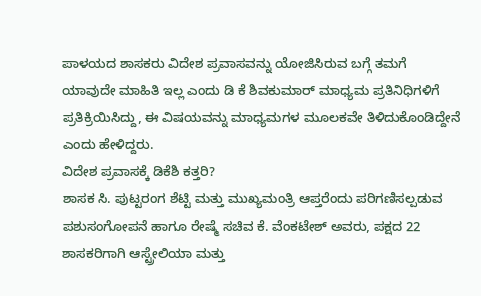ಪಾಳಯದ ಶಾಸಕರು ವಿದೇಶ ಪ್ರವಾಸವನ್ನು ಯೋಜಿಸಿರುವ ಬಗ್ಗೆ ತಮಗೆ ಯಾವುದೇ ಮಾಹಿತಿ ಇಲ್ಲ ಎಂದು ಡಿ ಕೆ ಶಿವಕುಮಾರ್ ಮಾಧ್ಯಮ ಪ್ರತಿನಿಧಿಗಳಿಗೆ ಪ್ರತಿಕ್ರಿಯಿಸಿದ್ದು, ಈ ವಿಷಯವನ್ನು ಮಾಧ್ಯಮಗಳ ಮೂಲಕವೇ ತಿಳಿದುಕೊಂಡಿದ್ದೇನೆ ಎಂದು ಹೇಳಿದ್ದರು.
ವಿದೇಶ ಪ್ರವಾಸಕ್ಕೆ ಡಿಕೆಶಿ ಕತ್ತರಿ?
ಶಾಸಕ ಸಿ. ಪುಟ್ಟರಂಗ ಶೆಟ್ಟಿ ಮತ್ತು ಮುಖ್ಯಮಂತ್ರಿ ಆಪ್ತರೆಂದು ಪರಿಗಣಿಸಲ್ಪಡುವ ಪಶುಸಂಗೋಪನೆ ಹಾಗೂ ರೇಷ್ಮೆ ಸಚಿವ ಕೆ. ವೆಂಕಟೇಶ್ ಅವರು, ಪಕ್ಷದ 22 ಶಾಸಕರಿಗಾಗಿ ಆಸ್ಟ್ರೇಲಿಯಾ ಮತ್ತು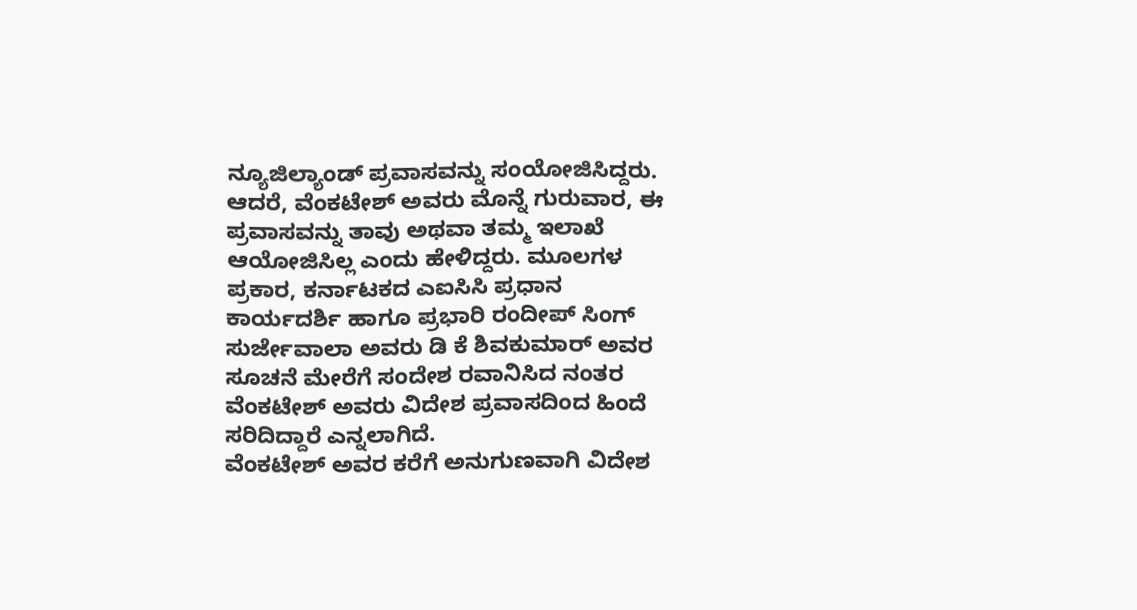ನ್ಯೂಜಿಲ್ಯಾಂಡ್ ಪ್ರವಾಸವನ್ನು ಸಂಯೋಜಿಸಿದ್ದರು.
ಆದರೆ, ವೆಂಕಟೇಶ್ ಅವರು ಮೊನ್ನೆ ಗುರುವಾರ, ಈ ಪ್ರವಾಸವನ್ನು ತಾವು ಅಥವಾ ತಮ್ಮ ಇಲಾಖೆ ಆಯೋಜಿಸಿಲ್ಲ ಎಂದು ಹೇಳಿದ್ದರು. ಮೂಲಗಳ ಪ್ರಕಾರ, ಕರ್ನಾಟಕದ ಎಐಸಿಸಿ ಪ್ರಧಾನ ಕಾರ್ಯದರ್ಶಿ ಹಾಗೂ ಪ್ರಭಾರಿ ರಂದೀಪ್ ಸಿಂಗ್ ಸುರ್ಜೇವಾಲಾ ಅವರು ಡಿ ಕೆ ಶಿವಕುಮಾರ್ ಅವರ ಸೂಚನೆ ಮೇರೆಗೆ ಸಂದೇಶ ರವಾನಿಸಿದ ನಂತರ ವೆಂಕಟೇಶ್ ಅವರು ವಿದೇಶ ಪ್ರವಾಸದಿಂದ ಹಿಂದೆ ಸರಿದಿದ್ದಾರೆ ಎನ್ನಲಾಗಿದೆ.
ವೆಂಕಟೇಶ್ ಅವರ ಕರೆಗೆ ಅನುಗುಣವಾಗಿ ವಿದೇಶ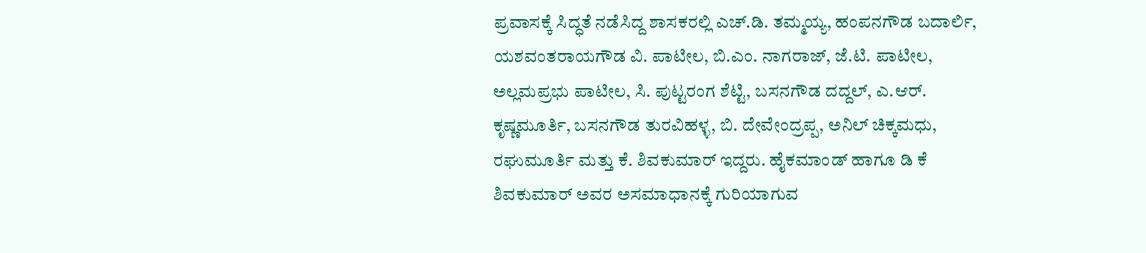ಪ್ರವಾಸಕ್ಕೆ ಸಿದ್ಧತೆ ನಡೆಸಿದ್ದ ಶಾಸಕರಲ್ಲಿ ಎಚ್.ಡಿ. ತಮ್ಮಯ್ಯ, ಹಂಪನಗೌಡ ಬದಾರ್ಲಿ, ಯಶವಂತರಾಯಗೌಡ ವಿ. ಪಾಟೀಲ, ಬಿ.ಎಂ. ನಾಗರಾಜ್, ಜೆ.ಟಿ. ಪಾಟೀಲ, ಅಲ್ಲಮಪ್ರಭು ಪಾಟೀಲ, ಸಿ. ಪುಟ್ಟರಂಗ ಶೆಟ್ಟಿ, ಬಸನಗೌಡ ದದ್ದಲ್, ಎ.ಆರ್. ಕೃಷ್ಣಮೂರ್ತಿ, ಬಸನಗೌಡ ತುರವಿಹಳ್ಳ, ಬಿ. ದೇವೇಂದ್ರಪ್ಪ, ಅನಿಲ್ ಚಿಕ್ಕಮಧು, ರಘುಮೂರ್ತಿ ಮತ್ತು ಕೆ. ಶಿವಕುಮಾರ್ ಇದ್ದರು. ಹೈಕಮಾಂಡ್ ಹಾಗೂ ಡಿ ಕೆ ಶಿವಕುಮಾರ್ ಅವರ ಅಸಮಾಧಾನಕ್ಕೆ ಗುರಿಯಾಗುವ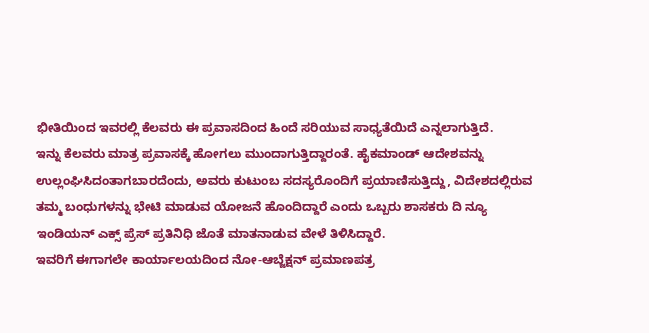ಭೀತಿಯಿಂದ ಇವರಲ್ಲಿ ಕೆಲವರು ಈ ಪ್ರವಾಸದಿಂದ ಹಿಂದೆ ಸರಿಯುವ ಸಾಧ್ಯತೆಯಿದೆ ಎನ್ನಲಾಗುತ್ತಿದೆ.
ಇನ್ನು ಕೆಲವರು ಮಾತ್ರ ಪ್ರವಾಸಕ್ಕೆ ಹೋಗಲು ಮುಂದಾಗುತ್ತಿದ್ದಾರಂತೆ. ಹೈಕಮಾಂಡ್ ಆದೇಶವನ್ನು ಉಲ್ಲಂಘಿಸಿದಂತಾಗಬಾರದೆಂದು, ಅವರು ಕುಟುಂಬ ಸದಸ್ಯರೊಂದಿಗೆ ಪ್ರಯಾಣಿಸುತ್ತಿದ್ದು, ವಿದೇಶದಲ್ಲಿರುವ ತಮ್ಮ ಬಂಧುಗಳನ್ನು ಭೇಟಿ ಮಾಡುವ ಯೋಜನೆ ಹೊಂದಿದ್ದಾರೆ ಎಂದು ಒಬ್ಬರು ಶಾಸಕರು ದಿ ನ್ಯೂ ಇಂಡಿಯನ್ ಎಕ್ಸ್ ಪ್ರೆಸ್ ಪ್ರತಿನಿಧಿ ಜೊತೆ ಮಾತನಾಡುವ ವೇಳೆ ತಿಳಿಸಿದ್ದಾರೆ.
ಇವರಿಗೆ ಈಗಾಗಲೇ ಕಾರ್ಯಾಲಯದಿಂದ ನೋ-ಆಬ್ಜೆಕ್ಷನ್ ಪ್ರಮಾಣಪತ್ರ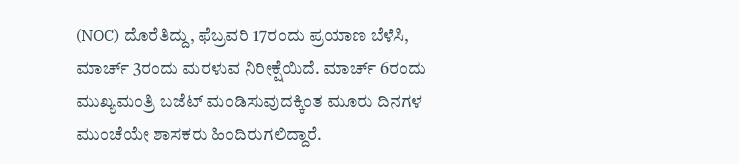(NOC) ದೊರೆತಿದ್ದು, ಫೆಬ್ರವರಿ 17ರಂದು ಪ್ರಯಾಣ ಬೆಳೆಸಿ, ಮಾರ್ಚ್ 3ರಂದು ಮರಳುವ ನಿರೀಕ್ಷೆಯಿದೆ. ಮಾರ್ಚ್ 6ರಂದು ಮುಖ್ಯಮಂತ್ರಿ ಬಜೆಟ್ ಮಂಡಿಸುವುದಕ್ಕಿಂತ ಮೂರು ದಿನಗಳ ಮುಂಚೆಯೇ ಶಾಸಕರು ಹಿಂದಿರುಗಲಿದ್ದಾರೆ.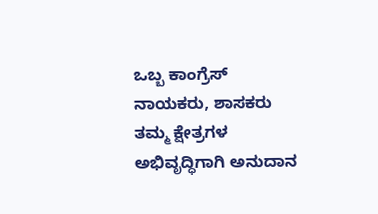ಒಬ್ಬ ಕಾಂಗ್ರೆಸ್ ನಾಯಕರು, ಶಾಸಕರು ತಮ್ಮ ಕ್ಷೇತ್ರಗಳ ಅಭಿವೃದ್ಧಿಗಾಗಿ ಅನುದಾನ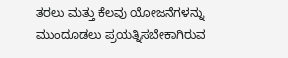ತರಲು ಮತ್ತು ಕೆಲವು ಯೋಜನೆಗಳನ್ನು ಮುಂದೂಡಲು ಪ್ರಯತ್ನಿಸಬೇಕಾಗಿರುವ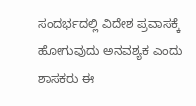ಸಂದರ್ಭದಲ್ಲಿ ವಿದೇಶ ಪ್ರವಾಸಕ್ಕೆ ಹೋಗುವುದು ಅನವಶ್ಯಕ ಎಂದು ಶಾಸಕರು ಈ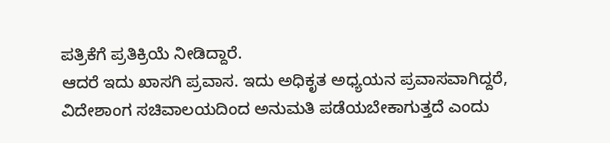ಪತ್ರಿಕೆಗೆ ಪ್ರತಿಕ್ರಿಯೆ ನೀಡಿದ್ದಾರೆ.
ಆದರೆ ಇದು ಖಾಸಗಿ ಪ್ರವಾಸ. ಇದು ಅಧಿಕೃತ ಅಧ್ಯಯನ ಪ್ರವಾಸವಾಗಿದ್ದರೆ, ವಿದೇಶಾಂಗ ಸಚಿವಾಲಯದಿಂದ ಅನುಮತಿ ಪಡೆಯಬೇಕಾಗುತ್ತದೆ ಎಂದು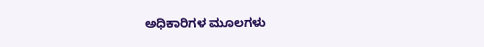ಅಧಿಕಾರಿಗಳ ಮೂಲಗಳು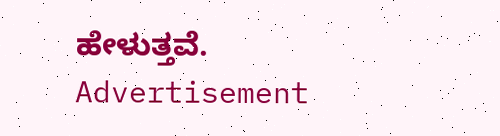ಹೇಳುತ್ತವೆ.
Advertisement